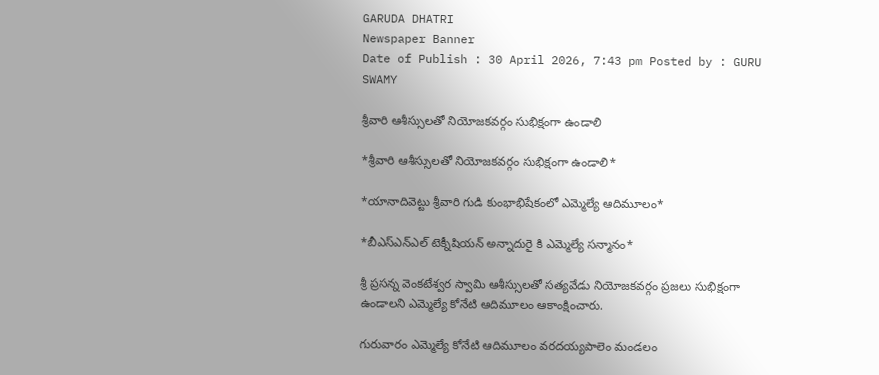GARUDA DHATRI
Newspaper Banner
Date of Publish : 30 April 2026, 7:43 pm Posted by : GURU SWAMY

శ్రీవారి ఆశీస్సులతో నియోజకవర్గం సుభిక్షంగా ఉండాలి

*శ్రీవారి ఆశీస్సులతో నియోజకవర్గం సుభిక్షంగా ఉండాలి*

*యానాదివెట్టు శ్రీవారి గుడి కుంభాభిషేకంలో ఎమ్మెల్యే ఆదిమూలం*

*బీఎస్ఎన్ఎల్ టెక్నీషియన్ అన్నాదురై కి ఎమ్మెల్యే సన్మానం*

శ్రీ ప్రసన్న వెంకటేశ్వర స్వామి ఆశీస్సులతో సత్యవేడు నియోజకవర్గం ప్రజలు సుభిక్షంగా ఉండాలని ఎమ్మెల్యే కోనేటి ఆదిమూలం ఆకాంక్షించారు.

గురువారం ఎమ్మెల్యే కోనేటి ఆదిమూలం వరదయ్యపాలెం మండలం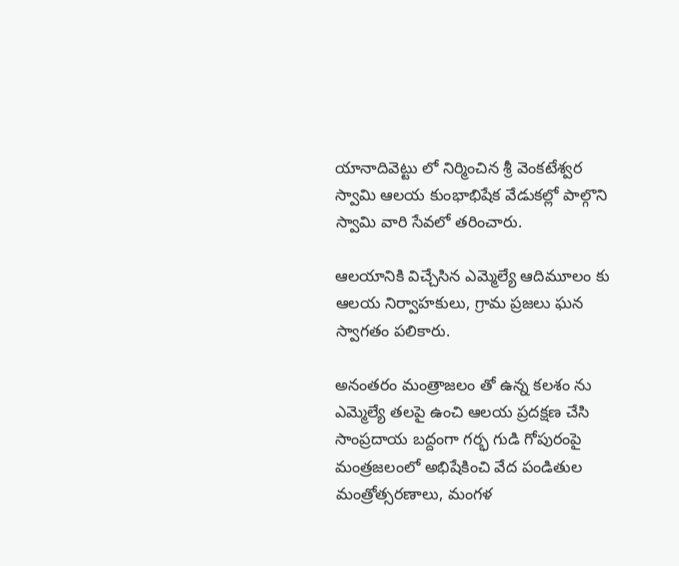యానాదివెట్టు లో నిర్మించిన శ్రీ వెంకటేశ్వర స్వామి ఆలయ కుంభాభిషేక వేడుకల్లో పాల్గొని స్వామి వారి సేవలో తరించారు.

ఆలయానికి విచ్చేసిన ఎమ్మెల్యే ఆదిమూలం కు ఆలయ నిర్వాహకులు, గ్రామ ప్రజలు ఘన స్వాగతం పలికారు.

అనంతరం మంత్రాజలం తో ఉన్న కలశం ను ఎమ్మెల్యే తలపై ఉంచి ఆలయ ప్రదక్షణ చేసి సాంప్రదాయ బద్దంగా గర్భ గుడి గోపురంపై మంత్రజలంలో అభిషేకించి వేద పండితుల మంత్రోత్సరణాలు, మంగళ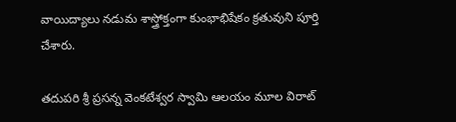వాయిద్యాలు నడుమ శాస్త్రోక్తంగా కుంభాభిషేకం క్రతువుని పూర్తి చేశారు.

తదుపరి శ్రీ ప్రసన్న వెంకటేశ్వర స్వామి ఆలయం మూల విరాట్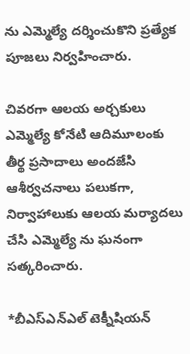ను ఎమ్మెల్యే దర్శించుకొని ప్రత్యేక పూజలు నిర్వహించారు.

చివరగా ఆలయ అర్చకులు ఎమ్మెల్యే కోనేటి ఆదిమూలంకు తీర్థ ప్రసాదాలు అందజేసి ఆశీర్వచనాలు పలుకగా, నిర్వాహాలుకు ఆలయ మర్యాదలు చేసి ఎమ్మెల్యే ను ఘనంగా సత్కరించారు.

*బీఎస్ఎన్ఎల్ టెక్నీషియన్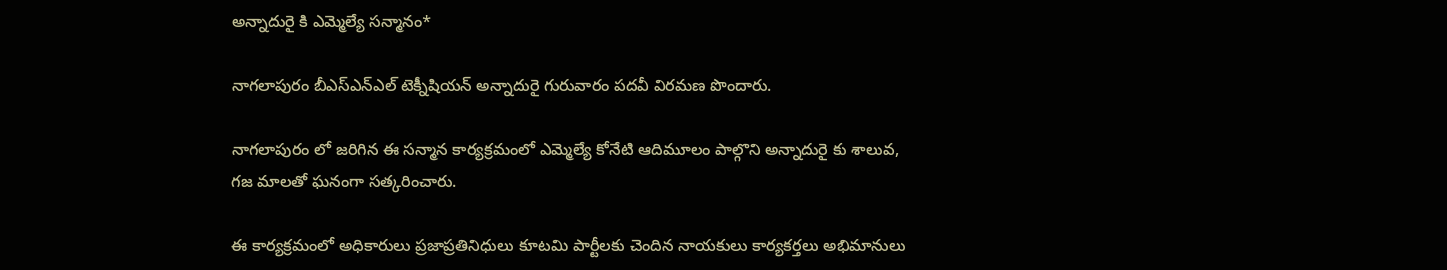అన్నాదురై కి ఎమ్మెల్యే సన్మానం*

నాగలాపురం బీఎస్ఎన్ఎల్ టెక్నీషియన్ అన్నాదురై గురువారం పదవీ విరమణ పొందారు.

నాగలాపురం లో జరిగిన ఈ సన్మాన కార్యక్రమంలో ఎమ్మెల్యే కోనేటి ఆదిమూలం పాల్గొని అన్నాదురై కు శాలువ, గజ మాలతో ఘనంగా సత్కరించారు.

ఈ కార్యక్రమంలో అధికారులు ప్రజాప్రతినిధులు కూటమి పార్టీలకు చెందిన నాయకులు కార్యకర్తలు అభిమానులు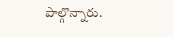పాల్గొన్నారు.